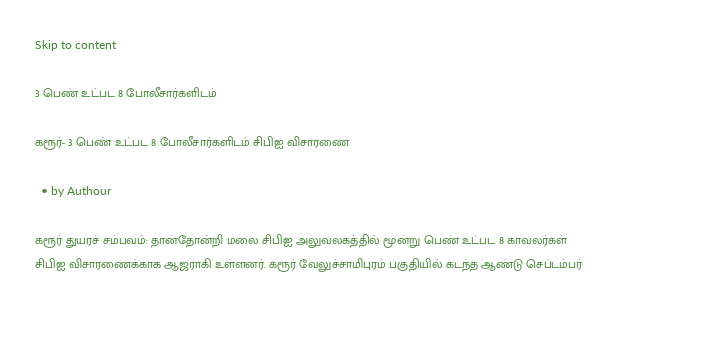Skip to content

3 பெண் உட்பட 8 போலீசார்களிடம்

கரூர்- 3 பெண் உட்பட 8 போலீசார்களிடம் சிபிஐ விசாரணை

  • by Authour

கரூர் துயரச் சம்பவம்: தான்தோன்றி மலை சிபிஐ அலுவலகத்தில் மூன்று பெண் உட்பட 8 காவலர்கள் சிபிஐ விசாரணைக்காக ஆஜராகி உள்ளனர். கரூர் வேலுச்சாமிபுரம் பகுதியில் கடந்த ஆண்டு செப்டம்பர்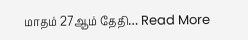மாதம் 27ஆம் தேதி… Read More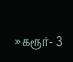»கரூர்- 3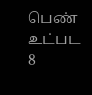பெண் உட்பட 8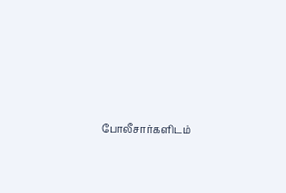போலீசார்களிடம்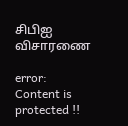சிபிஐ விசாரணை

error: Content is protected !!